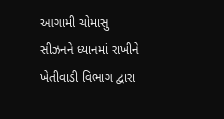આગામી ચોમાસુ સીઝનને ધ્યાનમાં રાખીને ખેતીવાડી વિભાગ દ્વારા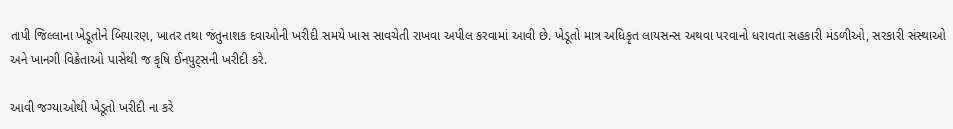તાપી જિલ્લાના ખેડૂતોને બિયારણ, ખાતર તથા જંતુનાશક દવાઓની ખરીદી સમયે ખાસ સાવચેતી રાખવા અપીલ કરવામાં આવી છે. ખેડૂતો માત્ર અધિકૃત લાયસન્સ અથવા પરવાનો ધરાવતા સહકારી મંડળીઓ, સરકારી સંસ્થાઓ અને ખાનગી વિક્રેતાઓ પાસેથી જ કૃષિ ઈનપુટ્સની ખરીદી કરે.

આવી જગ્યાઓથી ખેડૂતો ખરીદી ના કરે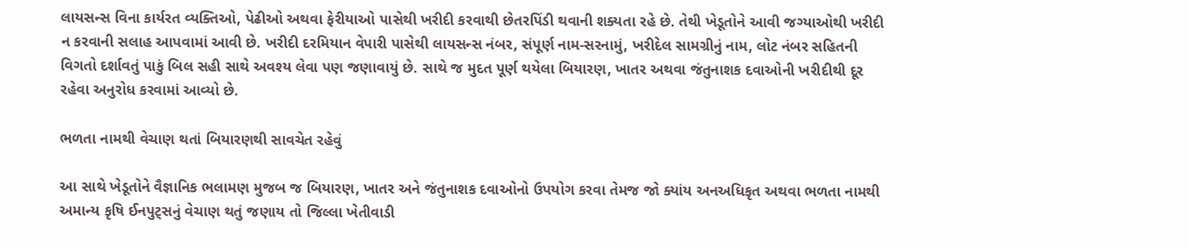લાયસન્સ વિના કાર્યરત વ્યક્તિઓ, પેઢીઓ અથવા ફેરીયાઓ પાસેથી ખરીદી કરવાથી છેતરપિંડી થવાની શક્યતા રહે છે. તેથી ખેડૂતોને આવી જગ્યાઓથી ખરીદી ન કરવાની સલાહ આપવામાં આવી છે. ખરીદી દરમિયાન વેપારી પાસેથી લાયસન્સ નંબર, સંપૂર્ણ નામ-સરનામું, ખરીદેલ સામગ્રીનું નામ, લોટ નંબર સહિતની વિગતો દર્શાવતું પાકું બિલ સહી સાથે અવશ્ય લેવા પણ જણાવાયું છે. સાથે જ મુદત પૂર્ણ થયેલા બિયારણ, ખાતર અથવા જંતુનાશક દવાઓની ખરીદીથી દૂર રહેવા અનુરોધ કરવામાં આવ્યો છે.

ભળતા નામથી વેચાણ થતાં બિયારણથી સાવચેત રહેવું

આ સાથે ખેડૂતોને વૈજ્ઞાનિક ભલામણ મુજબ જ બિયારણ, ખાતર અને જંતુનાશક દવાઓનો ઉપયોગ કરવા તેમજ જો ક્યાંય અનઅધિકૃત અથવા ભળતા નામથી અમાન્ય કૃષિ ઈનપુટ્સનું વેચાણ થતું જણાય તો જિલ્લા ખેતીવાડી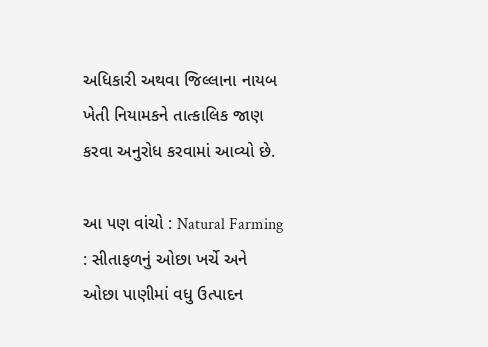અધિકારી અથવા જિલ્લાના નાયબ ખેતી નિયામકને તાત્કાલિક જાણ કરવા અનુરોધ કરવામાં આવ્યો છે.

આ પણ વાંચો : Natural Farming : સીતાફળનું ઓછા ખર્ચે અને ઓછા પાણીમાં વધુ ઉત્પાદન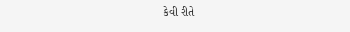કેવી રીતે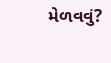મેળવવું?